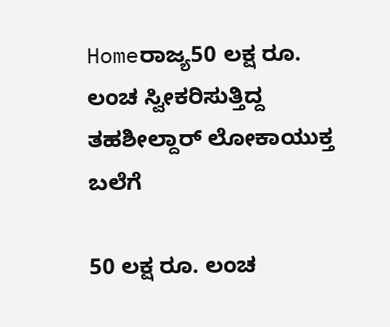Homeರಾಜ್ಯ50 ಲಕ್ಷ ರೂ. ಲಂಚ ಸ್ವೀಕರಿಸುತ್ತಿದ್ದ ತಹಶೀಲ್ದಾರ್‌ ಲೋಕಾಯುಕ್ತ ಬಲೆಗೆ

50 ಲಕ್ಷ ರೂ. ಲಂಚ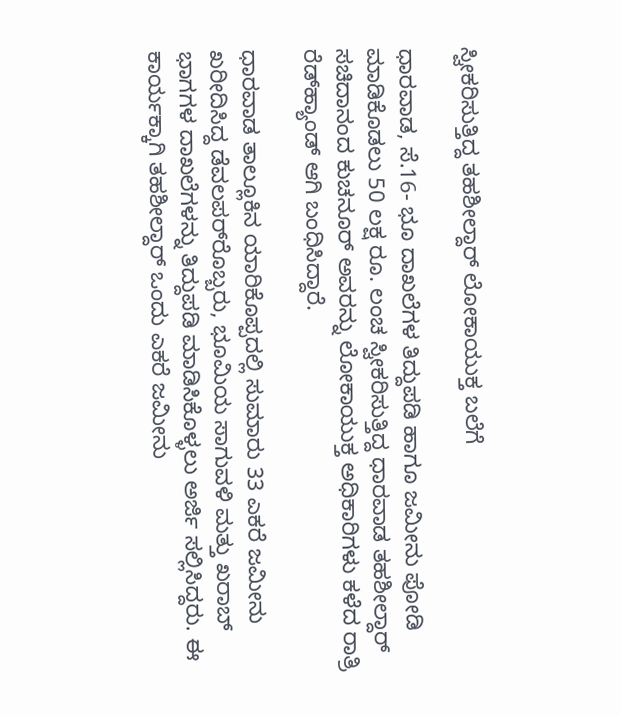ಸ್ವೀಕರಿಸುತ್ತಿದ್ದ ತಹಶೀಲ್ದಾರ್‌ ಲೋಕಾಯುಕ್ತ ಬಲೆಗೆ

ಧಾರವಾಡ, ಸೆ.16- ಭೂ ದಾಖಲೆಗಳ ತಿದ್ದುಪಡಿ ಹಾಗೂ ಜಮೀನು ಪೋಡಿ ಮಾಡಿಕೊಡಲು 50 ಲಕ್ಷ ರೂ. ಲಂಚ ಸ್ವೀಕರಿಸುತ್ತಿದ್ದ ಧಾರವಾಡ ತಹಶೀಲ್ದಾರ್‌ ಸಚಿದಾನಂದ ಕುಚನೂರ್‌ ಅವರನ್ನು ಲೋಕಾಯುಕ್ತ ಅಧಿಕಾರಿಗಳು ಕಳೆದ ರಾತ್ರಿ ರೆಡ್‌ಹ್ಯಾಂಡ್‌ ಆಗಿ ಬಂಧಿಸಿದ್ದಾರೆ.

ಧಾರವಾಡ ತಾಲ್ಲೂಕಿನ ಯಾರಿಕೊಪ್ಪದಲ್ಲಿ ಸುಮಾರು 33 ಎಕರೆ ಜಮೀನು ಖರೀದಿಸಿದ್ದ ಡೆವಲಪರ್‌ರೊಬ್ಬರು, ಭೂಮಿಯ ಸಾಗುವಳಿ ಮತ್ತು ಖರಾಬ್‌ ಭಾಗಗಳ ದಾಖಲೆಗಳನ್ನು ತಿದ್ದುಪಡಿ ಮಾಡಿಸಿಕೊಳ್ಳಲು ಅರ್ಜಿ ಸಲ್ಲಿಸಿದ್ದರು. ಈ ಕಾರ್ಯಕ್ಕಾಗಿ ತಹಶೀಲ್ದಾರ್‌ ಒಂದು ಎಕರೆ ಜಮೀನು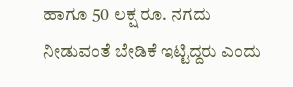ಹಾಗೂ 50 ಲಕ್ಷ ರೂ. ನಗದು ನೀಡುವಂತೆ ಬೇಡಿಕೆ ಇಟ್ಟಿದ್ದರು ಎಂದು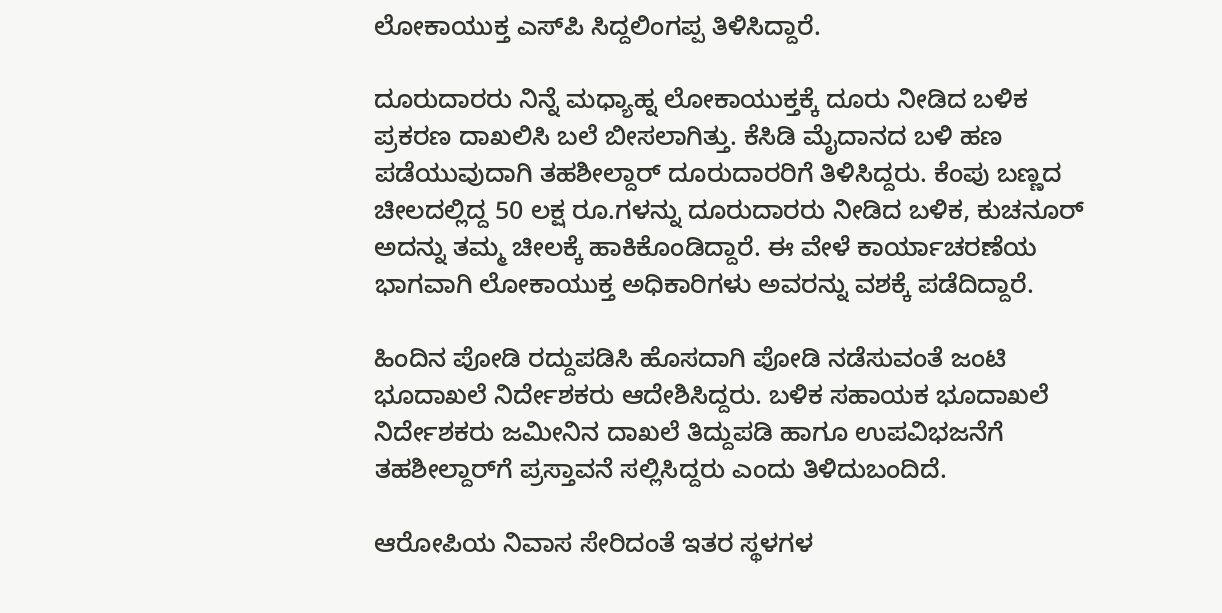ಲೋಕಾಯುಕ್ತ ಎಸ್‌ಪಿ ಸಿದ್ದಲಿಂಗಪ್ಪ ತಿಳಿಸಿದ್ದಾರೆ.

ದೂರುದಾರರು ನಿನ್ನೆ ಮಧ್ಯಾಹ್ನ ಲೋಕಾಯುಕ್ತಕ್ಕೆ ದೂರು ನೀಡಿದ ಬಳಿಕ ಪ್ರಕರಣ ದಾಖಲಿಸಿ ಬಲೆ ಬೀಸಲಾಗಿತ್ತು. ಕೆಸಿಡಿ ಮೈದಾನದ ಬಳಿ ಹಣ ಪಡೆಯುವುದಾಗಿ ತಹಶೀಲ್ದಾರ್‌ ದೂರುದಾರರಿಗೆ ತಿಳಿಸಿದ್ದರು. ಕೆಂಪು ಬಣ್ಣದ ಚೀಲದಲ್ಲಿದ್ದ 50 ಲಕ್ಷ ರೂ.ಗಳನ್ನು ದೂರುದಾರರು ನೀಡಿದ ಬಳಿಕ, ಕುಚನೂರ್‌ ಅದನ್ನು ತಮ್ಮ ಚೀಲಕ್ಕೆ ಹಾಕಿಕೊಂಡಿದ್ದಾರೆ. ಈ ವೇಳೆ ಕಾರ್ಯಾಚರಣೆಯ ಭಾಗವಾಗಿ ಲೋಕಾಯುಕ್ತ ಅಧಿಕಾರಿಗಳು ಅವರನ್ನು ವಶಕ್ಕೆ ಪಡೆದಿದ್ದಾರೆ.

ಹಿಂದಿನ ಪೋಡಿ ರದ್ದುಪಡಿಸಿ ಹೊಸದಾಗಿ ಪೋಡಿ ನಡೆಸುವಂತೆ ಜಂಟಿ ಭೂದಾಖಲೆ ನಿರ್ದೇಶಕರು ಆದೇಶಿಸಿದ್ದರು. ಬಳಿಕ ಸಹಾಯಕ ಭೂದಾಖಲೆ ನಿರ್ದೇಶಕರು ಜಮೀನಿನ ದಾಖಲೆ ತಿದ್ದುಪಡಿ ಹಾಗೂ ಉಪವಿಭಜನೆಗೆ ತಹಶೀಲ್ದಾರ್‌ಗೆ ಪ್ರಸ್ತಾವನೆ ಸಲ್ಲಿಸಿದ್ದರು ಎಂದು ತಿಳಿದುಬಂದಿದೆ.

ಆರೋಪಿಯ ನಿವಾಸ ಸೇರಿದಂತೆ ಇತರ ಸ್ಥಳಗಳ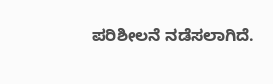ಪರಿಶೀಲನೆ ನಡೆಸಲಾಗಿದೆ.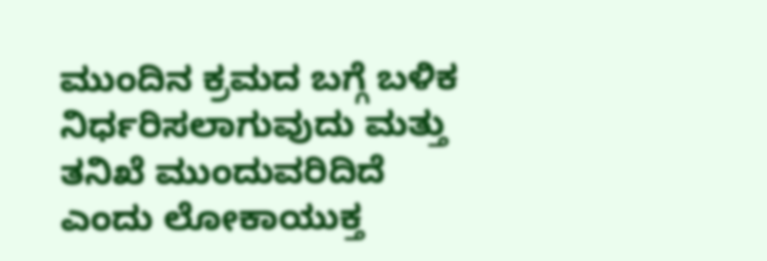ಮುಂದಿನ ಕ್ರಮದ ಬಗ್ಗೆ ಬಳಿಕ ನಿರ್ಧರಿಸಲಾಗುವುದು ಮತ್ತು ತನಿಖೆ ಮುಂದುವರಿದಿದೆ ಎಂದು ಲೋಕಾಯುಕ್ತ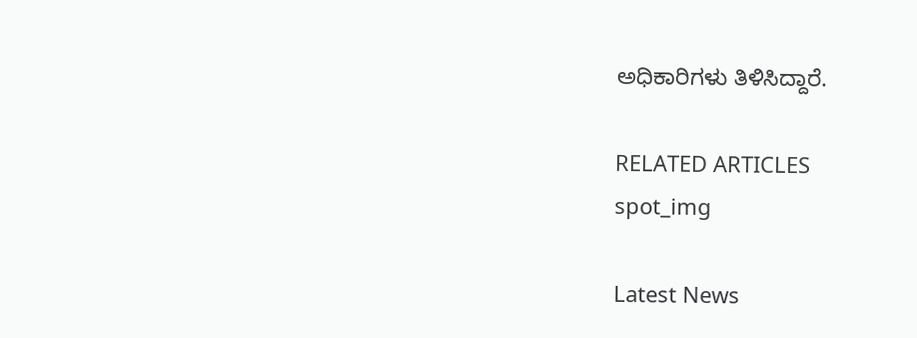ಅಧಿಕಾರಿಗಳು ತಿಳಿಸಿದ್ದಾರೆ.

RELATED ARTICLES
spot_img

Latest News